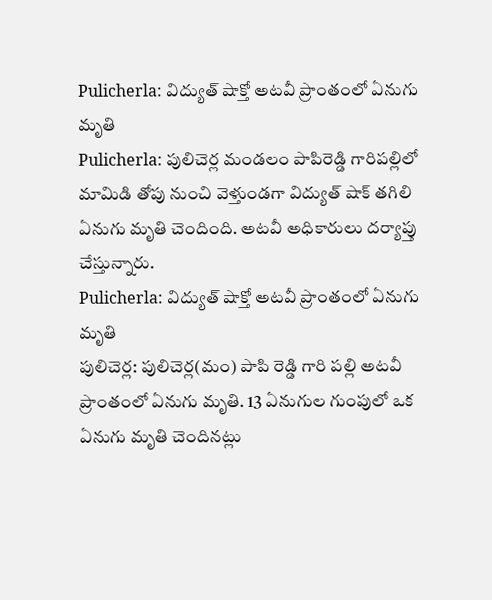Pulicherla: విద్యుత్ షాక్తో అటవీ ప్రాంతంలో ఏనుగు మృతి
Pulicherla: పులిచెర్ల మండలం పాపిరెడ్డి గారిపల్లిలో మామిడి తోపు నుంచి వెళ్తుండగా విద్యుత్ షాక్ తగిలి ఏనుగు మృతి చెందింది. అటవీ అధికారులు దర్యాప్తు చేస్తున్నారు.
Pulicherla: విద్యుత్ షాక్తో అటవీ ప్రాంతంలో ఏనుగు మృతి
పులిచెర్ల: పులిచెర్ల(మం) పాపి రెడ్డి గారి పల్లి అటవీ ప్రాంతంలో ఏనుగు మృతి. 13 ఏనుగుల గుంపులో ఒక ఏనుగు మృతి చెందినట్లు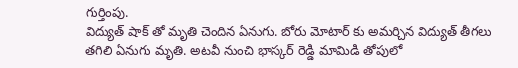గుర్తింపు.
విద్యుత్ షాక్ తో మృతి చెందిన ఏనుగు. బోరు మోటార్ కు అమర్చిన విద్యుత్ తీగలు తగిలి ఏనుగు మృతి. అటవీ నుంచి భాస్కర్ రెడ్డి మామిడి తోపులో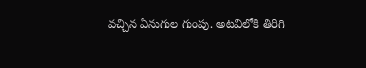వచ్చిన ఏనుగుల గుంపు. అటవిలోకి తిరిగి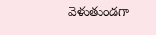వెళుతుండగా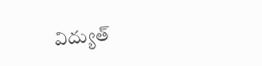విద్యుత్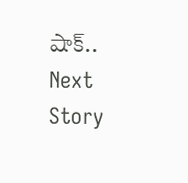షాక్..
Next Story